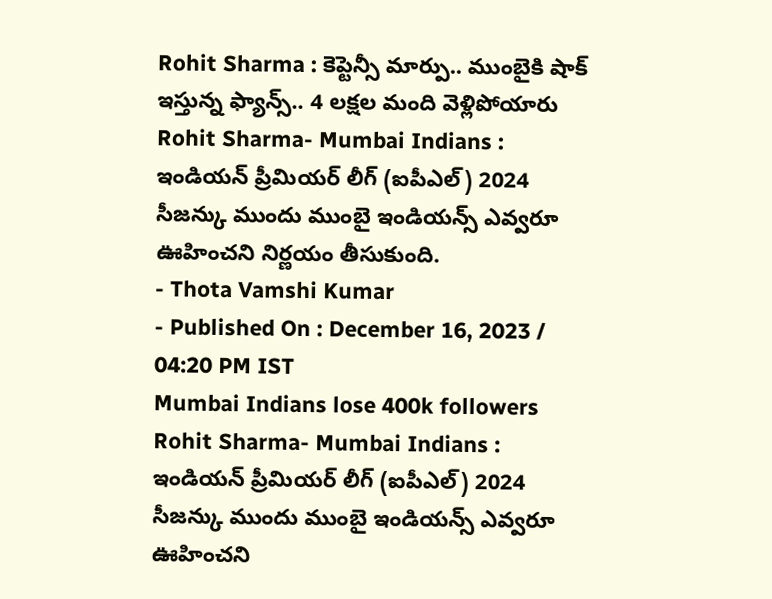Rohit Sharma : కెప్టెన్సీ మార్పు.. ముంబైకి షాక్ ఇస్తున్న ఫ్యాన్స్.. 4 లక్షల మంది వెళ్లిపోయారు
Rohit Sharma- Mumbai Indians : ఇండియన్ ప్రీమియర్ లీగ్ (ఐపీఎల్) 2024 సీజన్కు ముందు ముంబై ఇండియన్స్ ఎవ్వరూ ఊహించని నిర్ణయం తీసుకుంది.
- Thota Vamshi Kumar
- Published On : December 16, 2023 / 04:20 PM IST
Mumbai Indians lose 400k followers
Rohit Sharma- Mumbai Indians : ఇండియన్ ప్రీమియర్ లీగ్ (ఐపీఎల్) 2024 సీజన్కు ముందు ముంబై ఇండియన్స్ ఎవ్వరూ ఊహించని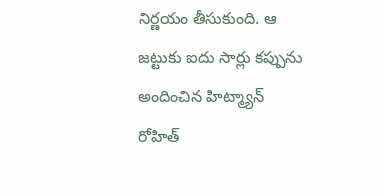నిర్ణయం తీసుకుంది. ఆ జట్టుకు ఐదు సార్లు కప్పును అందించిన హిట్మ్యాన్ రోహిత్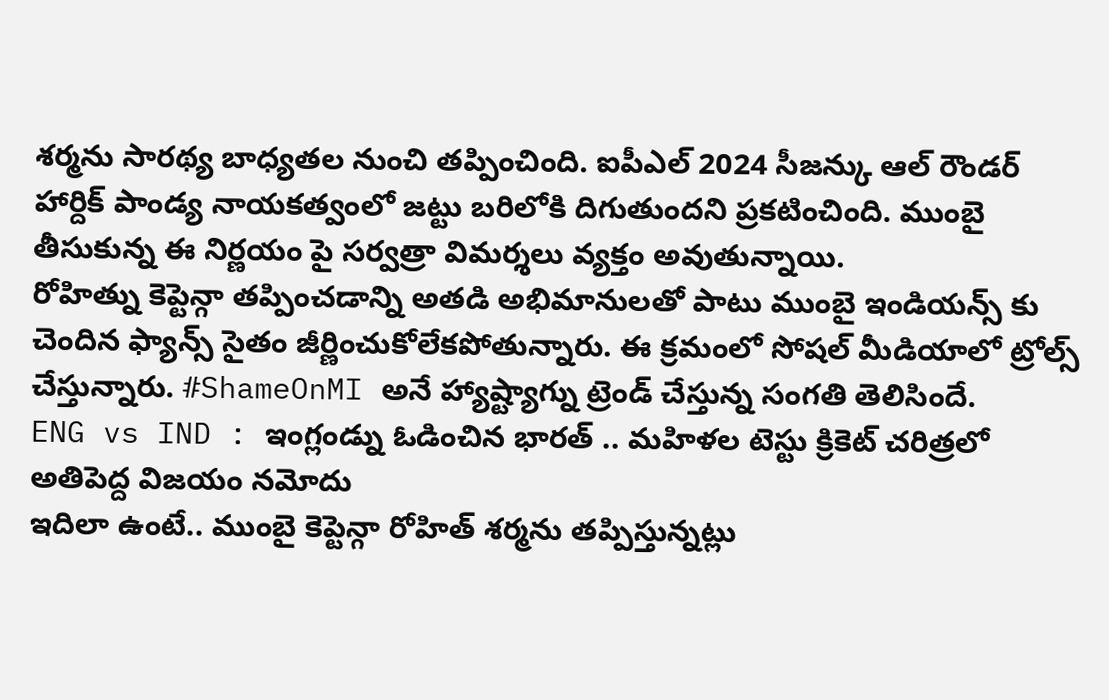శర్మను సారథ్య బాధ్యతల నుంచి తప్పించింది. ఐపీఎల్ 2024 సీజన్కు ఆల్ రౌండర్ హార్దిక్ పాండ్య నాయకత్వంలో జట్టు బరిలోకి దిగుతుందని ప్రకటించింది. ముంబై తీసుకున్న ఈ నిర్ణయం పై సర్వత్రా విమర్శలు వ్యక్తం అవుతున్నాయి.
రోహిత్ను కెప్టెన్గా తప్పించడాన్ని అతడి అభిమానులతో పాటు ముంబై ఇండియన్స్ కు చెందిన ఫ్యాన్స్ సైతం జీర్ణించుకోలేకపోతున్నారు. ఈ క్రమంలో సోషల్ మీడియాలో ట్రోల్స్ చేస్తున్నారు. #ShameOnMI అనే హ్యాష్ట్యాగ్ను ట్రెండ్ చేస్తున్న సంగతి తెలిసిందే.
ENG vs IND : ఇంగ్లండ్ను ఓడించిన భారత్ .. మహిళల టెస్టు క్రికెట్ చరిత్రలో అతిపెద్ద విజయం నమోదు
ఇదిలా ఉంటే.. ముంబై కెప్టెన్గా రోహిత్ శర్మను తప్పిస్తున్నట్లు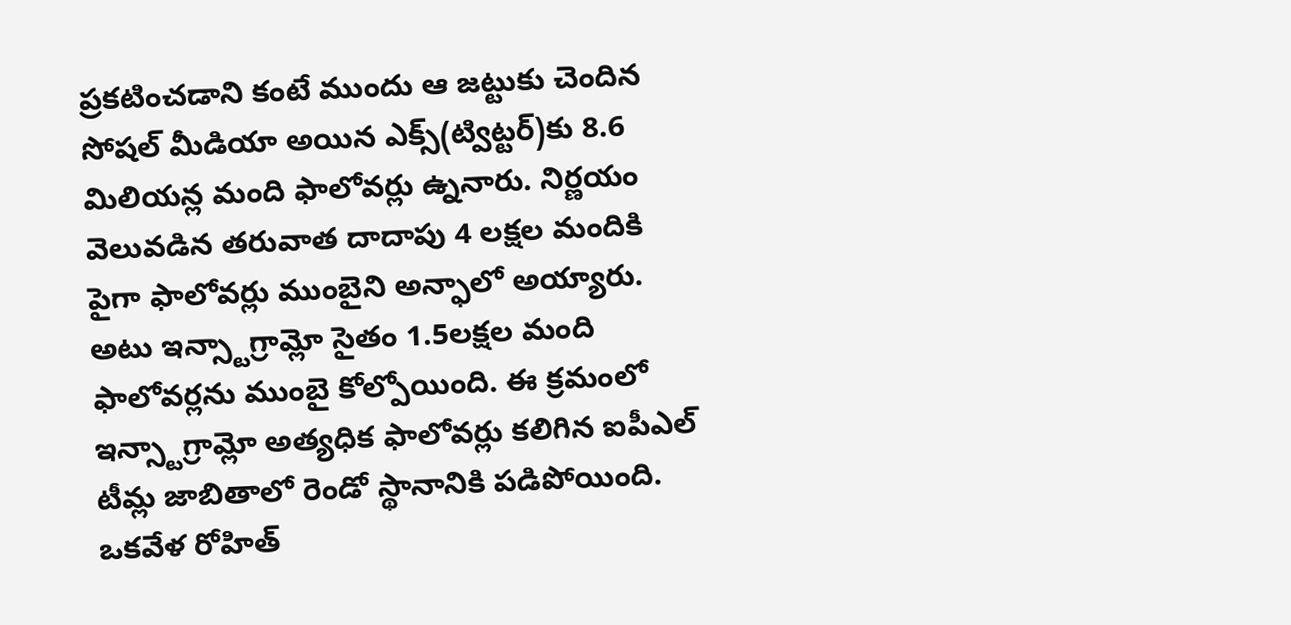ప్రకటించడాని కంటే ముందు ఆ జట్టుకు చెందిన సోషల్ మీడియా అయిన ఎక్స్(ట్విట్టర్)కు 8.6 మిలియన్ల మంది ఫాలోవర్లు ఉ్ననారు. నిర్ణయం వెలువడిన తరువాత దాదాపు 4 లక్షల మందికి పైగా ఫాలోవర్లు ముంబైని అన్ఫాలో అయ్యారు.
అటు ఇన్స్టాగ్రామ్లో సైతం 1.5లక్షల మంది ఫాలోవర్లను ముంబై కోల్పోయింది. ఈ క్రమంలో ఇన్స్టాగ్రామ్లో అత్యధిక ఫాలోవర్లు కలిగిన ఐపీఎల్ టీమ్ల జాబితాలో రెండో స్థానానికి పడిపోయింది. ఒకవేళ రోహిత్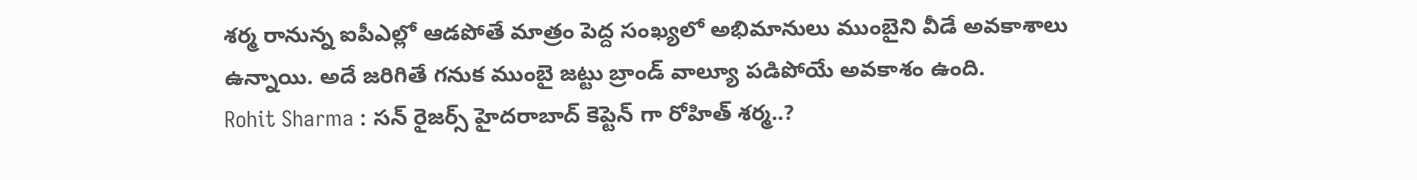శర్మ రానున్న ఐపీఎల్లో ఆడపోతే మాత్రం పెద్ద సంఖ్యలో అభిమానులు ముంబైని వీడే అవకాశాలు ఉన్నాయి. అదే జరిగితే గనుక ముంబై జట్టు బ్రాండ్ వాల్యూ పడిపోయే అవకాశం ఉంది.
Rohit Sharma : సన్ రైజర్స్ హైదరాబాద్ కెప్టెన్ గా రోహిత్ శర్మ..?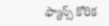ఫ్యాన్స్ కోరిక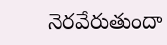నెరవేరుతుందా